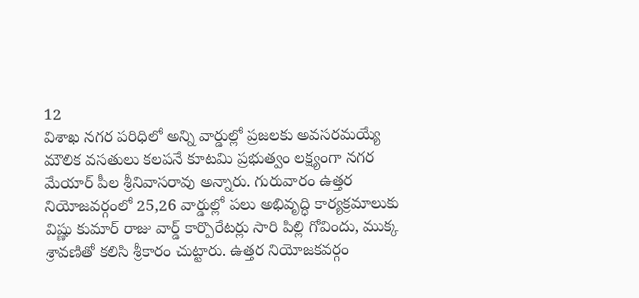12
విశాఖ నగర పరిధిలో అన్ని వార్డుల్లో ప్రజలకు అవసరమయ్యే మౌలిక వసతులు కలపనే కూటమి ప్రభుత్వం లక్ష్యంగా నగర
మేయార్ పీల శ్రీనివాసరావు అన్నారు. గురువారం ఉత్తర నియోజవర్గంలో 25,26 వార్డుల్లో పలు అభివృద్ధి కార్యక్రమాలుకు విష్ణు కుమార్ రాజు వార్డ్ కార్పొరేటర్లు సారి పిల్లి గోవిందు, ముక్క శ్రావణితో కలిసి శ్రీకారం చుట్టారు. ఉత్తర నియోజకవర్గం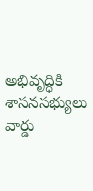అభివృద్ధికి శాసనసభ్యులు వార్డు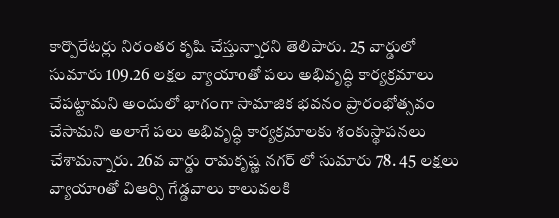కార్పొరేటర్లు నిరంతర కృషి చేస్తున్నారని తెలిపారు. 25 వార్డులో సుమారు 109.26 లక్షల వ్యాయాoతో పలు అభివృద్ధి కార్యక్రమాలు చేపట్టామని అందులో భాగంగా సామాజిక భవనం ప్రారంభోత్సవం చేసామని అలాగే పలు అభివృద్ధి కార్యక్రమాలకు శంకుస్థాపనలు చేశామన్నారు. 26వ వార్డు రామకృష్ణ నగర్ లో సుమారు 78. 45 లక్షలు వ్యాయాoతో విఆర్సి గేడ్డవాలు కాలువలకి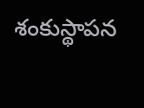శంకుస్థాపన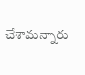చేశామన్నారు